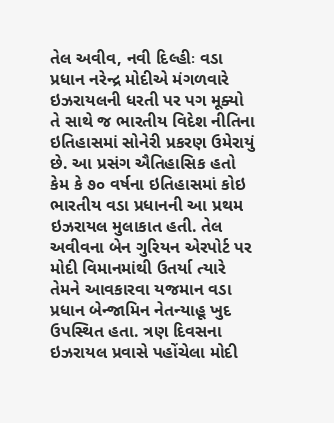તેલ અવીવ, નવી દિલ્હીઃ વડા પ્રધાન નરેન્દ્ર મોદીએ મંગળવારે ઇઝરાયલની ધરતી પર પગ મૂક્યો તે સાથે જ ભારતીય વિદેશ નીતિના ઇતિહાસમાં સોનેરી પ્રકરણ ઉમેરાયું છે. આ પ્રસંગ ઐતિહાસિક હતો કેમ કે ૭૦ વર્ષના ઇતિહાસમાં કોઇ ભારતીય વડા પ્રધાનની આ પ્રથમ ઇઝરાયલ મુલાકાત હતી. તેલ અવીવના બેન ગુરિયન એરપોર્ટ પર મોદી વિમાનમાંથી ઉતર્યા ત્યારે તેમને આવકારવા યજમાન વડા પ્રધાન બેન્જામિન નેતન્યાહૂ ખુદ ઉપસ્થિત હતા. ત્રણ દિવસના ઇઝરાયલ પ્રવાસે પહોંચેલા મોદી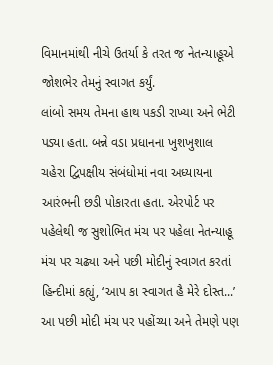વિમાનમાંથી નીચે ઉતર્યા કે તરત જ નેતન્યાહૂએ જોશભેર તેમનું સ્વાગત કર્યું.
લાંબો સમય તેમના હાથ પકડી રાખ્યા અને ભેટી પડ્યા હતા. બન્ને વડા પ્રધાનના ખુશખુશાલ ચહેરા દ્વિપક્ષીય સંબંધોમાં નવા અધ્યાયના આરંભની છડી પોકારતા હતા. એરપોર્ટ પર પહેલેથી જ સુશોભિત મંચ પર પહેલા નેતન્યાહૂ મંચ પર ચઢ્યા અને પછી મોદીનું સ્વાગત કરતાં હિન્દીમાં કહ્યું, ‘આપ કા સ્વાગત હૈ મેરે દોસ્ત...’ આ પછી મોદી મંચ પર પહોંચ્યા અને તેમણે પણ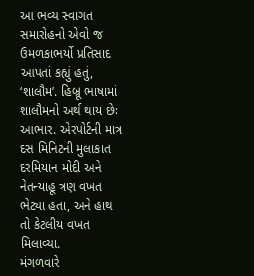આ ભવ્ય સ્વાગત સમારોહનો એવો જ ઉમળકાભર્યો પ્રતિસાદ આપતાં કહ્યું હતું, ‘શાલૌમ’. હિબ્રૂ ભાષામાં શાલૌમનો અર્થ થાય છેઃ આભાર. એરપોર્ટની માત્ર દસ મિનિટની મુલાકાત દરમિયાન મોદી અને નેતન્યાહૂ ત્રણ વખત ભેટ્યા હતા, અને હાથ તો કેટલીય વખત મિલાવ્યા.
મંગળવારે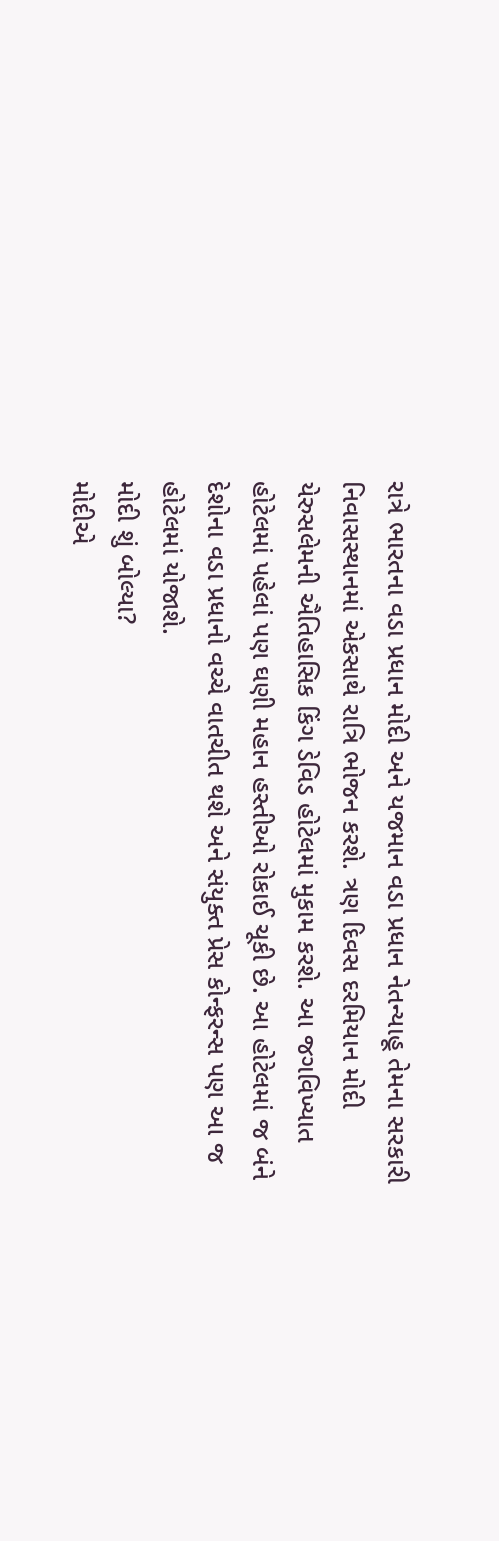રાત્રે ભારતના વડા પ્રધાન મોદી અને યજમાન વડા પ્રધાન નેતન્યાહૂ તેમના સરકારી નિવાસસ્થાનમાં એકસાથે રાત્રિ ભોજન કરશે. ત્રણ દિવસ દરમિયાન મોદી યેરુસલેમની ઐતિહાસિક કિંગ ડેવિડ હોટેલમાં મુકામ કરશે. આ જગવિખ્યાત હોટેલમાં પહેલાં પણ ઘણી મહાન હસ્તીઓ રોકાઈ ચૂકી છે. આ હોટેલમાં જ બંને દેશોના વડા પ્રધાનો વચ્ચે વાતચીત થશે અને સંયુક્ત પ્રેસ કોન્ફરન્સ પણ આ જ હોટેલમાં યોજાશે.
મોદી શું બોલ્યા?
મોદીએ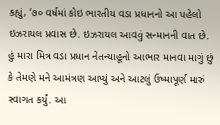કહ્યું, ‘૭૦ વર્ષમાં કોઇ ભારતીય વડા પ્રધાનનો આ પહેલો ઇઝરાયલ પ્રવાસ છે. ઇઝરાયલ આવવું સન્માનની વાત છે. હું મારા મિત્ર વડા પ્રધાન નેતન્યાહૂનો આભાર માનવા માગું છું કે તેમણે મને આમંત્રણ આપ્યું અને આટલું ઉષ્માપૂર્ણ મારું સ્વાગત કર્યું. આ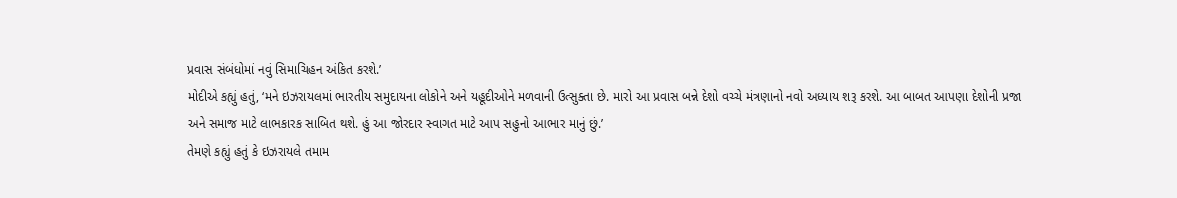પ્રવાસ સંબંધોમાં નવું સિમાચિહન અંકિત કરશે.’
મોદીએ કહ્યું હતું, ‘મને ઇઝરાયલમાં ભારતીય સમુદાયના લોકોને અને યહૂદીઓને મળવાની ઉત્સુક્તા છે. મારો આ પ્રવાસ બન્ને દેશો વચ્ચે મંત્રણાનો નવો અધ્યાય શરૂ કરશે. આ બાબત આપણા દેશોની પ્રજા અને સમાજ માટે લાભકારક સાબિત થશે. હું આ જોરદાર સ્વાગત માટે આપ સહુનો આભાર માનું છું.’
તેમણે કહ્યું હતું કે ઇઝરાયલે તમામ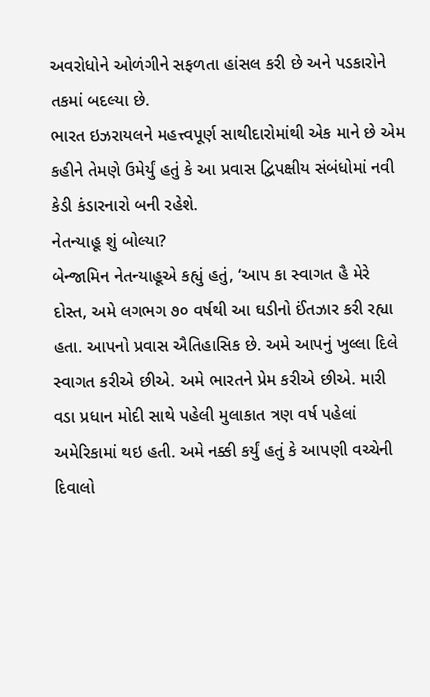અવરોધોને ઓળંગીને સફળતા હાંસલ કરી છે અને પડકારોને તકમાં બદલ્યા છે.
ભારત ઇઝરાયલને મહત્ત્વપૂર્ણ સાથીદારોમાંથી એક માને છે એમ કહીને તેમણે ઉમેર્યું હતું કે આ પ્રવાસ દ્વિપક્ષીય સંબંધોમાં નવી કેડી કંડારનારો બની રહેશે.
નેતન્યાહૂ શું બોલ્યા?
બેન્જામિન નેતન્યાહૂએ કહ્યું હતું, ‘આપ કા સ્વાગત હૈ મેરે દોસ્ત, અમે લગભગ ૭૦ વર્ષથી આ ઘડીનો ઈંતઝાર કરી રહ્યા હતા. આપનો પ્રવાસ ઐતિહાસિક છે. અમે આપનું ખુલ્લા દિલે સ્વાગત કરીએ છીએ. અમે ભારતને પ્રેમ કરીએ છીએ. મારી વડા પ્રધાન મોદી સાથે પહેલી મુલાકાત ત્રણ વર્ષ પહેલાં અમેરિકામાં થઇ હતી. અમે નક્કી કર્યું હતું કે આપણી વચ્ચેની દિવાલો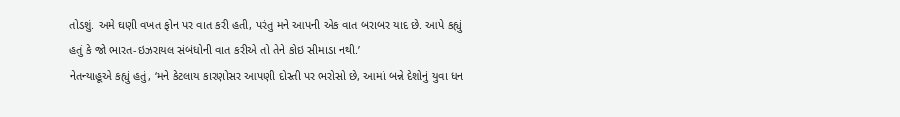તોડશું. અમે ઘણી વખત ફોન પર વાત કરી હતી, પરંતુ મને આપની એક વાત બરાબર યાદ છે. આપે કહ્યું હતું કે જો ભારત-ઇઝરાયલ સંબંધોની વાત કરીએ તો તેને કોઇ સીમાડા નથી.’
નેતન્યાહૂએ કહ્યું હતું, ‘મને કેટલાય કારણોસર આપણી દોસ્તી પર ભરોસો છે, આમાં બન્ને દેશોનું યુવા ધન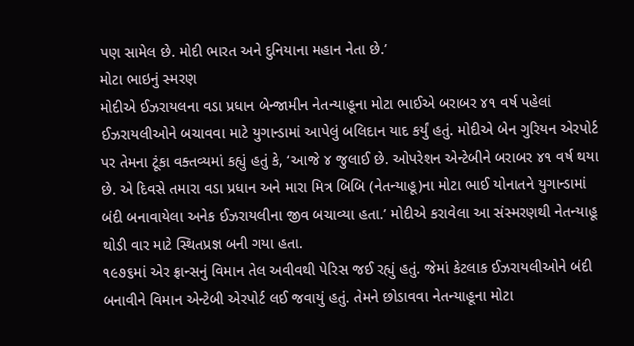પણ સામેલ છે. મોદી ભારત અને દુનિયાના મહાન નેતા છે.’
મોટા ભાઇનું સ્મરણ
મોદીએ ઈઝરાયલના વડા પ્રધાન બેન્જામીન નેતન્યાહૂના મોટા ભાઈએ બરાબર ૪૧ વર્ષ પહેલાં ઈઝરાયલીઓને બચાવવા માટે યુગાન્ડામાં આપેલું બલિદાન યાદ કર્યું હતું. મોદીએ બેન ગુરિયન એરપોર્ટ પર તેમના ટૂંકા વક્તવ્યમાં કહ્યું હતું કે, ‘આજે ૪ જુલાઈ છે. ઓપરેશન એન્ટેબીને બરાબર ૪૧ વર્ષ થયા છે. એ દિવસે તમારા વડા પ્રધાન અને મારા મિત્ર બિબિ (નેતન્યાહૂ)ના મોટા ભાઈ યોનાતને યુગાન્ડામાં બંદી બનાવાયેલા અનેક ઈઝરાયલીના જીવ બચાવ્યા હતા.’ મોદીએ કરાવેલા આ સંસ્મરણથી નેતન્યાહૂ થોડી વાર માટે સ્થિતપ્રજ્ઞ બની ગયા હતા.
૧૯૭૬માં એર ફ્રાન્સનું વિમાન તેલ અવીવથી પેરિસ જઈ રહ્યું હતું. જેમાં કેટલાક ઈઝરાયલીઓને બંદી બનાવીને વિમાન એન્ટેબી એરપોર્ટ લઈ જવાયું હતું. તેમને છોડાવવા નેતન્યાહૂના મોટા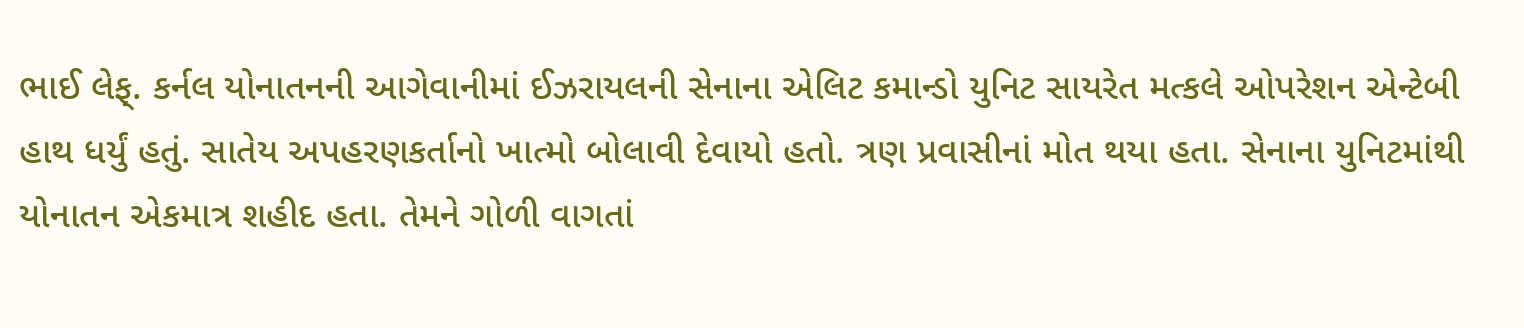ભાઈ લેફ્. કર્નલ યોનાતનની આગેવાનીમાં ઈઝરાયલની સેનાના એલિટ કમાન્ડો યુનિટ સાયરેત મત્કલે ઓપરેશન એન્ટેબી હાથ ધર્યું હતું. સાતેય અપહરણકર્તાનો ખાત્મો બોલાવી દેવાયો હતો. ત્રણ પ્રવાસીનાં મોત થયા હતા. સેનાના યુનિટમાંથી યોનાતન એકમાત્ર શહીદ હતા. તેમને ગોળી વાગતાં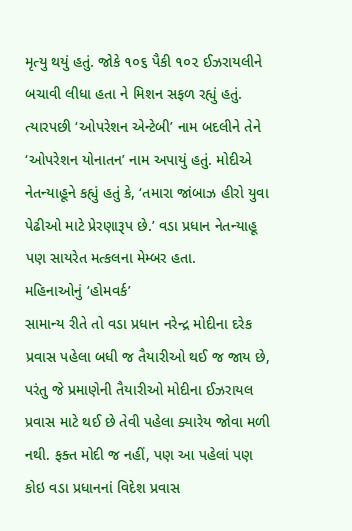મૃત્યુ થયું હતું. જોકે ૧૦૬ પૈકી ૧૦૨ ઈઝરાયલીને બચાવી લીધા હતા ને મિશન સફળ રહ્યું હતું. ત્યારપછી ‘ઓપરેશન એન્ટેબી’ નામ બદલીને તેને ‘ઓપરેશન યોનાતન’ નામ અપાયું હતું. મોદીએ નેતન્યાહૂને કહ્યું હતું કે, ‘તમારા જાંબાઝ હીરો યુવા પેઢીઓ માટે પ્રેરણારૂપ છે.’ વડા પ્રધાન નેતન્યાહૂ પણ સાયરેત મત્કલના મેમ્બર હતા.
મહિનાઓનું ‘હોમવર્ક’
સામાન્ય રીતે તો વડા પ્રધાન નરેન્દ્ર મોદીના દરેક પ્રવાસ પહેલા બધી જ તૈયારીઓ થઈ જ જાય છે, પરંતુ જે પ્રમાણેની તૈયારીઓ મોદીના ઈઝરાયલ પ્રવાસ માટે થઈ છે તેવી પહેલા ક્યારેય જોવા મળી નથી. ફક્ત મોદી જ નહીં, પણ આ પહેલાં પણ કોઇ વડા પ્રધાનનાં વિદેશ પ્રવાસ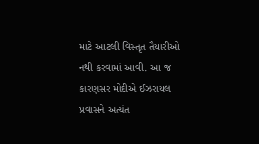માટે આટલી વિસ્તૃત તૈયારીઓ નથી કરવામાં આવી. આ જ કારણસર મોદીએ ઈઝરાયલ પ્રવાસને અત્યંત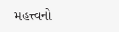મહત્ત્વનો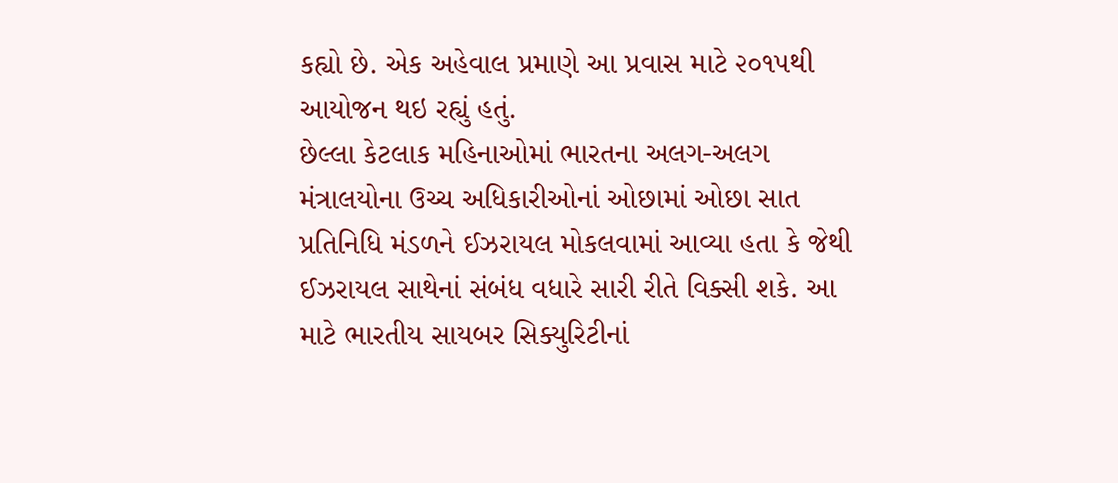કહ્યો છે. એક અહેવાલ પ્રમાણે આ પ્રવાસ માટે ૨૦૧૫થી આયોજન થઇ રહ્યું હતું.
છેલ્લા કેટલાક મહિનાઓમાં ભારતના અલગ-અલગ મંત્રાલયોના ઉચ્ચ અધિકારીઓનાં ઓછામાં ઓછા સાત પ્રતિનિધિ મંડળને ઈઝરાયલ મોકલવામાં આવ્યા હતા કે જેથી ઈઝરાયલ સાથેનાં સંબંધ વધારે સારી રીતે વિક્સી શકે. આ માટે ભારતીય સાયબર સિક્યુરિટીનાં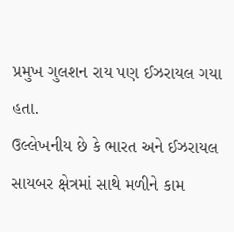પ્રમુખ ગુલશન રાય પણ ઈઝરાયલ ગયા હતા.
ઉલ્લેખનીય છે કે ભારત અને ઈઝરાયલ સાયબર ક્ષેત્રમાં સાથે મળીને કામ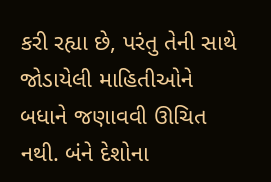કરી રહ્યા છે, પરંતુ તેની સાથે જોડાયેલી માહિતીઓને બધાને જણાવવી ઊચિત નથી. બંને દેશોના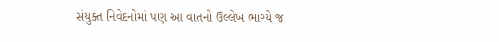સંયુક્ત નિવેદનોમાં પણ આ વાતનો ઉલ્લેખ ભાગ્યે જ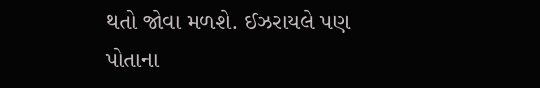થતો જોવા મળશે. ઈઝરાયલે પણ પોતાના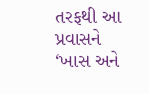તરફથી આ પ્રવાસને ‘ખાસ અને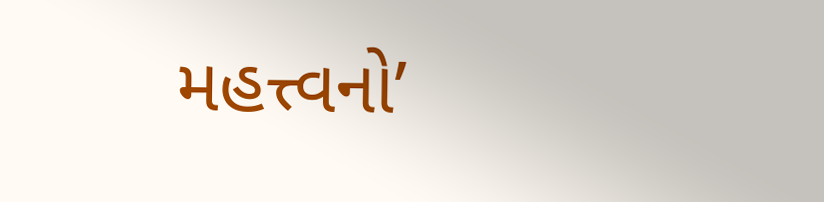મહત્ત્વનો’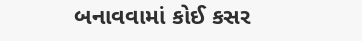બનાવવામાં કોઈ કસર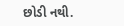છોડી નથી.